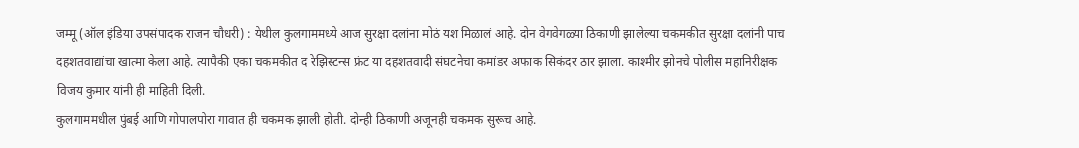जम्मू (ऑल इंडिया उपसंपादक राजन चौधरी) : येथील कुलगाममध्ये आज सुरक्षा दलांना मोठं यश मिळालं आहे. दोन वेगवेगळ्या ठिकाणी झालेल्या चकमकीत सुरक्षा दलांनी पाच दहशतवाद्यांचा खात्मा केला आहे. त्यापैकी एका चकमकीत द रेझिस्टन्स फ्रंट या दहशतवादी संघटनेचा कमांडर अफाक सिकंदर ठार झाला. काश्मीर झोनचे पोलीस महानिरीक्षक विजय कुमार यांनी ही माहिती दिली.
कुलगाममधील पुंबई आणि गोपालपोरा गावात ही चकमक झाली होती. दोन्ही ठिकाणी अजूनही चकमक सुरूच आहे.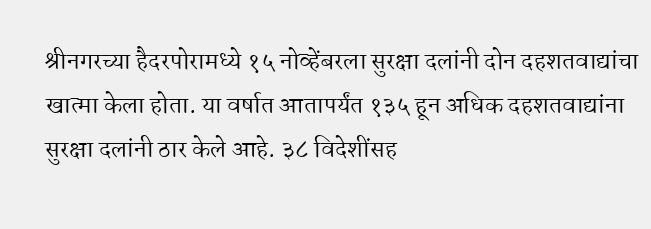श्रीनगरच्या हैदरपोरामध्ये १५ नोव्हेंबरला सुरक्षा दलांनी दोन दहशतवाद्यांचा खात्मा केला होता. या वर्षात आतापर्यंत १३५ हून अधिक दहशतवाद्यांना सुरक्षा दलांनी ठार केले आहे. ३८ विदेशींसह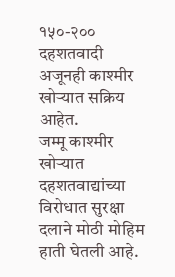१५०-२०० दहशतवादी अजूनही काश्मीर खोऱ्यात सक्रिय आहेत.
जम्मू काश्मीर खोऱ्यात दहशतवाद्यांच्या विरोधात सुरक्षा दलाने मोठी मोहिम हाती घेतली आहे.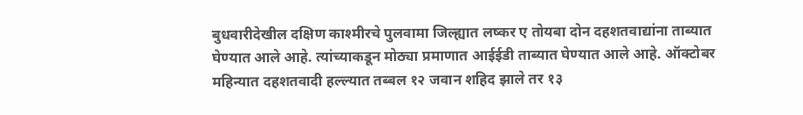बुधवारीदेखील दक्षिण काश्मीरचे पुलवामा जिल्ह्यात लष्कर ए तोयबा दोन दहशतवाद्यांना ताब्यात घेण्यात आले आहे. त्यांच्याकडून मोठ्या प्रमाणात आईईडी ताब्यात घेण्यात आले आहे. ऑक्टोबर महिन्यात दहशतवादी हल्ल्यात तब्बल १२ जवान शहिद झाले तर १३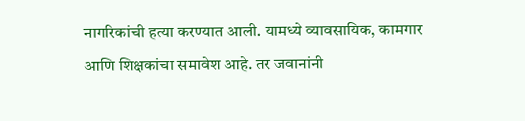नागरिकांची हत्या करण्यात आली. यामध्ये व्यावसायिक, कामगार आणि शिक्षकांचा समावेश आहे. तर जवानांनी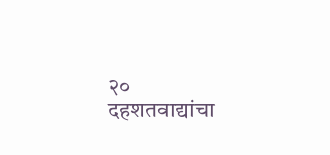२० दहशतवाद्यांचा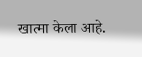खात्मा केला आहे.